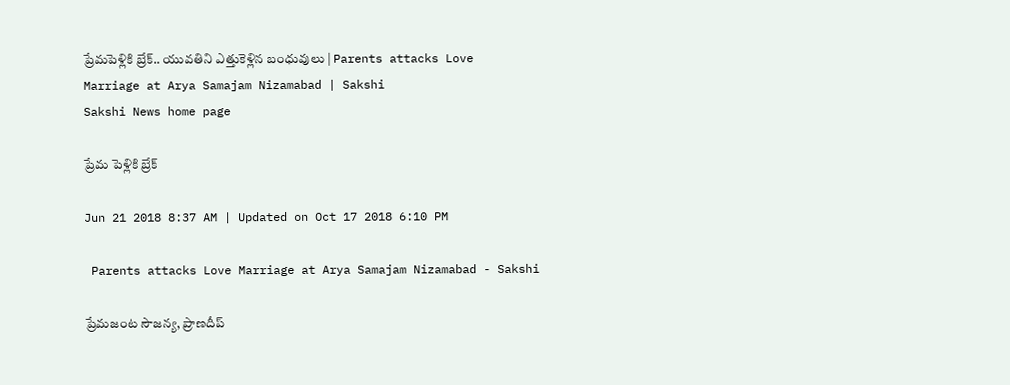ప్రేమపెళ్లికి బ్రేక్‌.. యువతిని ఎత్తుకెళ్లిన బంధువులు | Parents attacks Love Marriage at Arya Samajam Nizamabad | Sakshi
Sakshi News home page

ప్రేమ పెళ్లికి బ్రేక్‌

Jun 21 2018 8:37 AM | Updated on Oct 17 2018 6:10 PM

 Parents attacks Love Marriage at Arya Samajam Nizamabad - Sakshi

ప్రేమజంట సౌజన్య, ప్రాణదీప్‌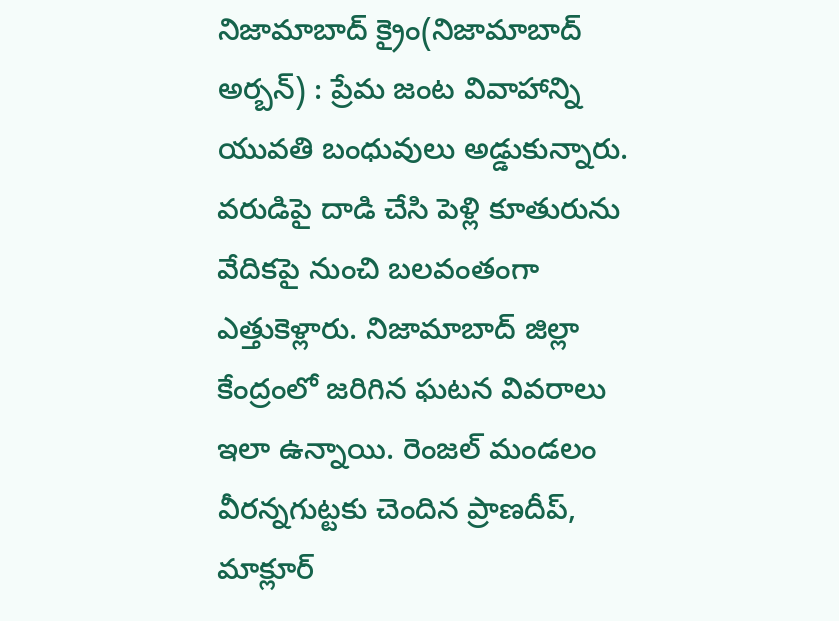నిజామాబాద్‌ క్రైం(నిజామాబాద్‌ అర్బన్‌) : ప్రేమ జంట వివాహాన్ని యువతి బంధువులు అడ్డుకున్నారు. వరుడిపై దాడి చేసి పెళ్లి కూతురును వేదికపై నుంచి బలవంతంగా ఎత్తుకెళ్లారు. నిజామాబాద్‌ జిల్లా కేంద్రంలో జరిగిన ఘటన వివరాలు ఇలా ఉన్నాయి. రెంజల్‌ మండలం వీరన్నగుట్టకు చెందిన ప్రాణదీప్, మాక్లూర్‌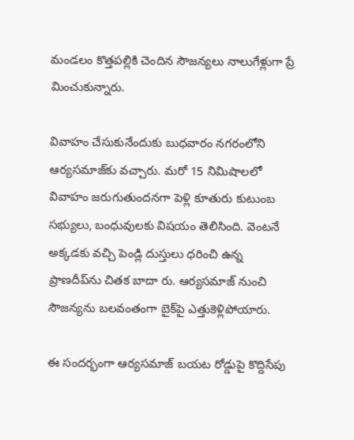మండలం కొత్తపల్లికి చెందిన సౌజన్యలు నాలుగేళ్లుగా ప్రే మించుకున్నారు.

వివాహం చేసుకునేందుకు బుధవారం నగరంలోని ఆర్యసమాజ్‌కు వచ్చారు. మరో 15 నిమిషాలలో వివాహం జరుగుతుందనగా పెళ్లి కూతురు కుటుంబ సభ్యులు, బంధువులకు విషయం తెలిసింది. వెంటనే అక్కడకు వచ్చి పెండ్లి దుస్తులు ధరించి ఉన్న ప్రాణదీప్‌ను చితక బాదా రు. ఆర్యసమాజ్‌ నుంచి సౌజన్యను బలవంతంగా బైక్‌పై ఎత్తుకెళ్లిపోయారు.

ఈ సందర్భంగా ఆర్యసమాజ్‌ బయట రోడ్డుపై కొద్దిసేపు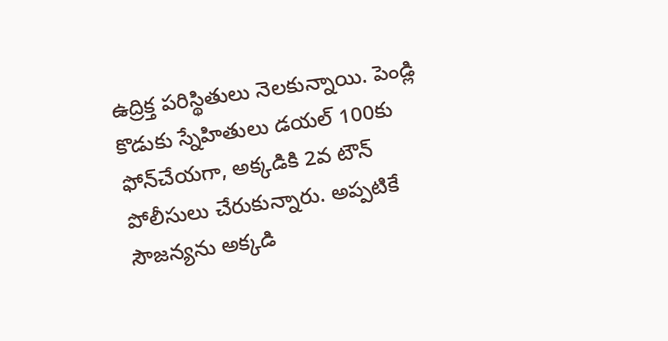ఉద్రిక్త పరిస్థితులు నెలకున్నాయి. పెండ్లి కొడుకు స్నేహితులు డయల్‌ 100కు ఫోన్‌చేయగా, అక్కడికి 2వ టౌన్‌ పోలీసులు చేరుకున్నారు. అప్పటికే సౌజన్యను అక్కడి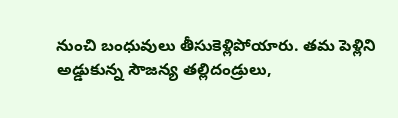నుంచి బంధువులు తీసుకెళ్లిపోయారు. తమ పెళ్లిని అడ్డుకున్న సౌజన్య తల్లిదండ్రులు,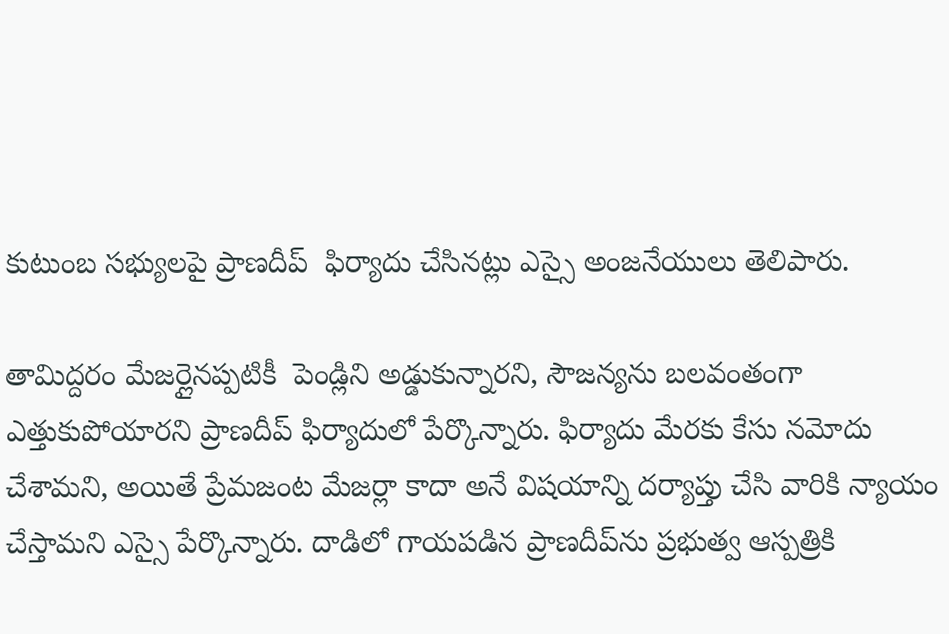కుటుంబ సభ్యులపై ప్రాణదీప్‌  ఫిర్యాదు చేసినట్లు ఎస్సై అంజనేయులు తెలిపారు.

తామిద్దరం మేజర్లైనప్పటికీ  పెండ్లిని అడ్డుకున్నారని, సౌజన్యను బలవంతంగా ఎత్తుకుపోయారని ప్రాణదీప్‌ ఫిర్యాదులో పేర్కొన్నారు. ఫిర్యాదు మేరకు కేసు నమోదు చేశామని, అయితే ప్రేమజంట మేజర్లా కాదా అనే విషయాన్ని దర్యాప్తు చేసి వారికి న్యాయం చేస్తామని ఎస్సై పేర్కొన్నారు. దాడిలో గాయపడిన ప్రాణదీప్‌ను ప్రభుత్వ ఆస్పత్రికి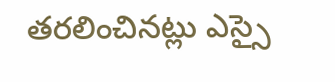తరలించినట్లు ఎస్సై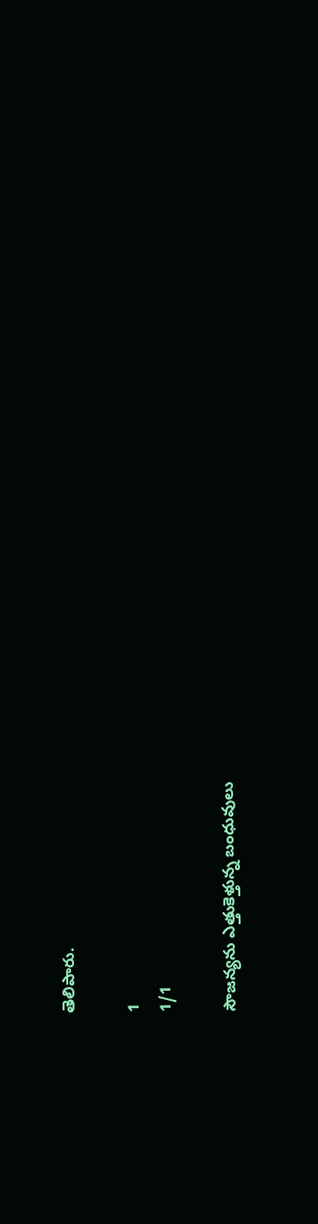తెలిపారు.

1
1/1

సౌజన్యను ఎత్తుకెళ్తున్న బంధువులు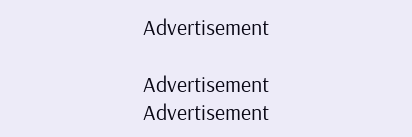Advertisement

Advertisement
Advertisement